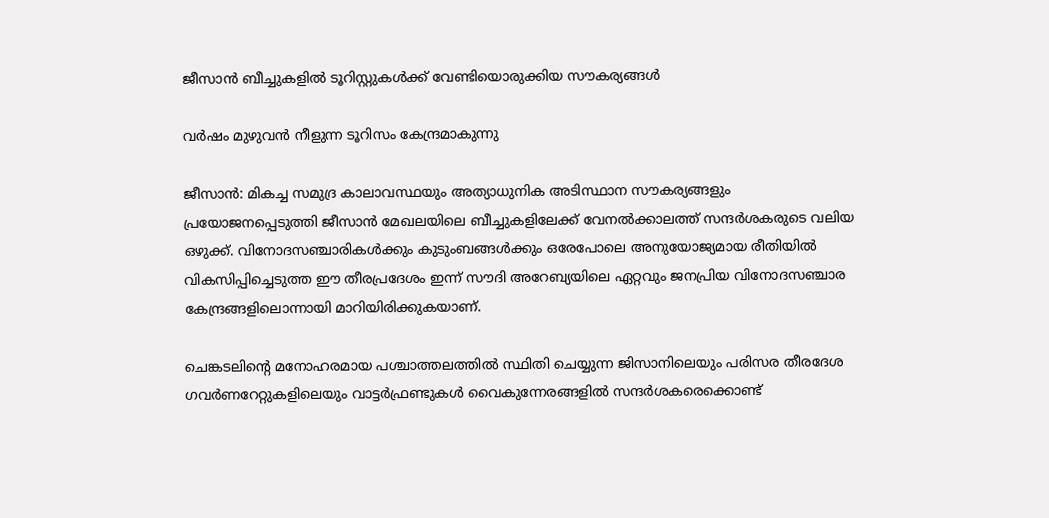ജീസാൻ ബീച്ചുകളിൽ ടൂറിസ്റ്റുകൾക്ക് വേണ്ടിയൊരുക്കിയ സൗകര്യങ്ങൾ

വർഷം മുഴുവൻ നീളുന്ന ടൂറിസം കേന്ദ്രമാകുന്നു

ജീസാൻ: മികച്ച സമുദ്ര കാലാവസ്ഥയും അത്യാധുനിക അടിസ്ഥാന സൗകര്യങ്ങളും പ്രയോജനപ്പെടുത്തി ജീസാൻ മേഖലയിലെ ബീച്ചുകളിലേക്ക് വേനൽക്കാലത്ത് സന്ദർശകരുടെ വലിയ ഒഴുക്ക്. വിനോദസഞ്ചാരികൾക്കും കുടുംബങ്ങൾക്കും ഒരേപോലെ അനുയോജ്യമായ രീതിയിൽ വികസിപ്പിച്ചെടുത്ത ഈ തീരപ്രദേശം ഇന്ന് സൗദി അറേബ്യയിലെ ഏറ്റവും ജനപ്രിയ വിനോദസഞ്ചാര കേന്ദ്രങ്ങളിലൊന്നായി മാറിയിരിക്കുകയാണ്.

ചെങ്കടലിന്റെ മനോഹരമായ പശ്ചാത്തലത്തിൽ സ്ഥിതി ചെയ്യുന്ന ജിസാനിലെയും പരിസര തീരദേശ ഗവർണറേറ്റുകളിലെയും വാട്ടർഫ്രണ്ടുകൾ വൈകുന്നേരങ്ങളിൽ സന്ദർശകരെക്കൊണ്ട്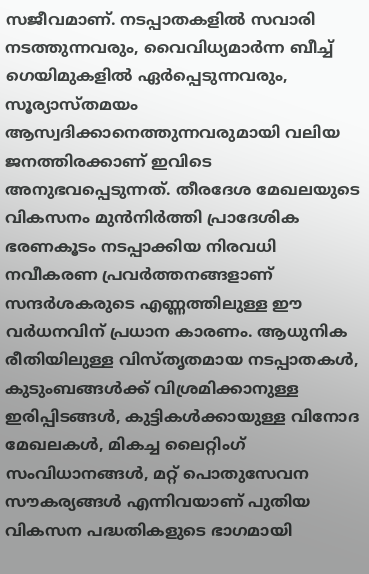സജീവമാണ്. നടപ്പാതകളിൽ സവാരി നടത്തുന്നവരും, വൈവിധ്യമാർന്ന ബീച്ച് ഗെയിമുകളിൽ ഏർപ്പെടുന്നവരും, സൂര്യാസ്തമയം ആസ്വദിക്കാനെത്തുന്നവരുമായി വലിയ ജനത്തിരക്കാണ് ഇവിടെ അനുഭവപ്പെടുന്നത്. തീരദേശ മേഖലയുടെ വികസനം മുൻനിർത്തി പ്രാദേശിക ഭരണകൂടം നടപ്പാക്കിയ നിരവധി നവീകരണ പ്രവർത്തനങ്ങളാണ് സന്ദർശകരുടെ എണ്ണത്തിലുള്ള ഈ വർധനവിന് പ്രധാന കാരണം. ആധുനിക രീതിയിലുള്ള വിസ്തൃതമായ നടപ്പാതകൾ, കുടുംബങ്ങൾക്ക് വിശ്രമിക്കാനുള്ള ഇരിപ്പിടങ്ങൾ, കുട്ടികൾക്കായുള്ള വിനോദ മേഖലകൾ, മികച്ച ലൈറ്റിംഗ് സംവിധാനങ്ങൾ, മറ്റ് പൊതുസേവന സൗകര്യങ്ങൾ എന്നിവയാണ് പുതിയ വികസന പദ്ധതികളുടെ ഭാഗമായി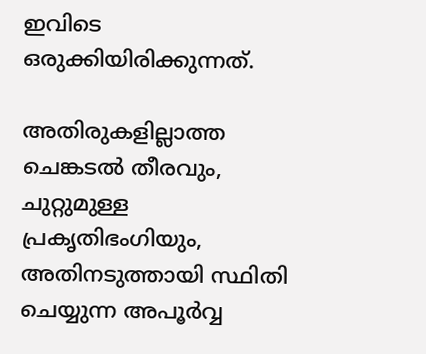ഇവിടെ ഒരുക്കിയിരിക്കുന്നത്.

അതിരുകളില്ലാത്ത ചെങ്കടൽ തീരവും, ചുറ്റുമുള്ള പ്രകൃതിഭംഗിയും, അതിനടുത്തായി സ്ഥിതി ചെയ്യുന്ന അപൂർവ്വ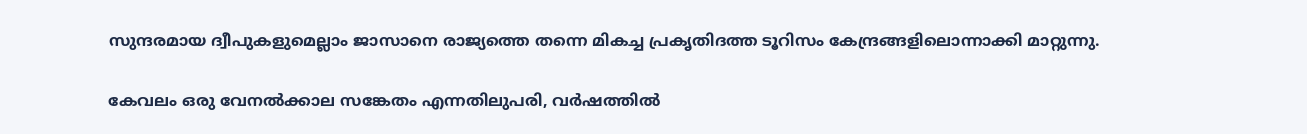സുന്ദരമായ ദ്വീപുകളുമെല്ലാം ജാസാനെ രാജ്യത്തെ തന്നെ മികച്ച പ്രകൃതിദത്ത ടൂറിസം കേന്ദ്രങ്ങളിലൊന്നാക്കി മാറ്റുന്നു.

കേവലം ഒരു വേനൽക്കാല സങ്കേതം എന്നതിലുപരി, വർഷത്തിൽ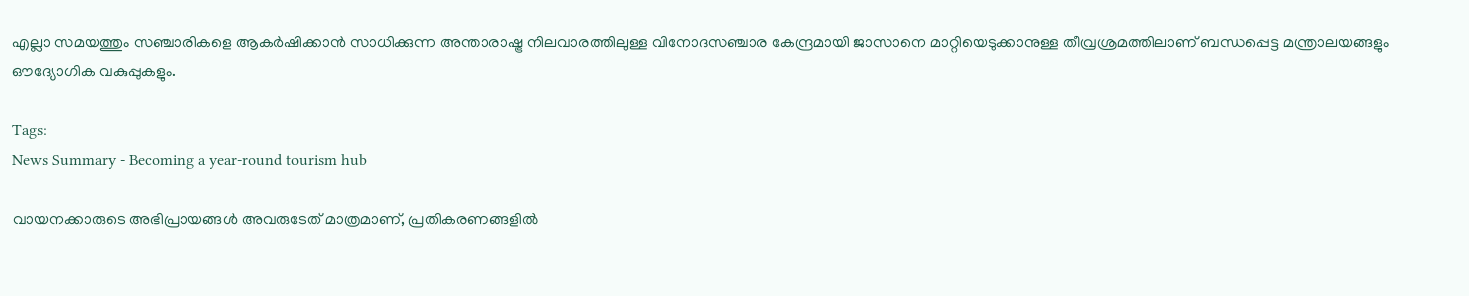എല്ലാ സമയത്തും സഞ്ചാരികളെ ആകർഷിക്കാൻ സാധിക്കുന്ന അന്താരാഷ്ട്ര നിലവാരത്തിലുള്ള വിനോദസഞ്ചാര കേന്ദ്രമായി ജാസാനെ മാറ്റിയെടുക്കാനുള്ള തീവ്രശ്രമത്തിലാണ് ബന്ധപ്പെട്ട മന്ത്രാലയങ്ങളും ഔദ്യോഗിക വകുപ്പുകളും.

Tags:
News Summary - Becoming a year-round tourism hub

വായനക്കാരുടെ അഭിപ്രായങ്ങള്‍ അവരുടേത് മാത്രമാണ്, പ്രതികരണങ്ങളിൽ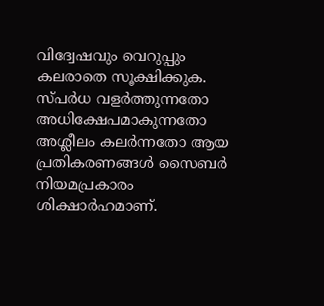വിദ്വേഷവും വെറുപ്പും കലരാതെ സൂക്ഷിക്കുക. സ്പർധ വളർത്തുന്നതോ അധിക്ഷേപമാകുന്നതോ അശ്ലീലം കലർന്നതോ ആയ പ്രതികരണങ്ങൾ സൈബർ നിയമപ്രകാരം ശിക്ഷാർഹമാണ്.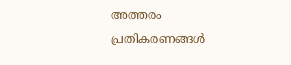അത്തരം പ്രതികരണങ്ങൾ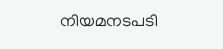നിയമനടപടി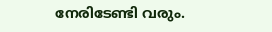നേരിടേണ്ടി വരും.